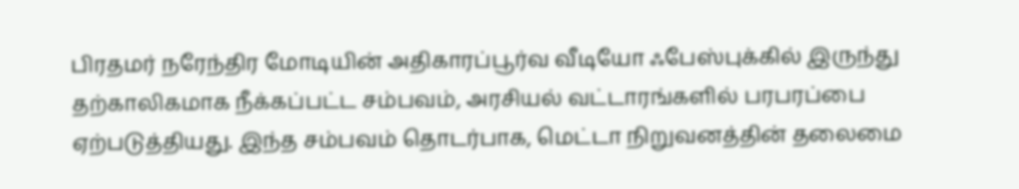பிரதமர் நரேந்திர மோடியின் அதிகாரப்பூர்வ வீடியோ ஃபேஸ்புக்கில் இருந்து தற்காலிகமாக நீக்கப்பட்ட சம்பவம், அரசியல் வட்டாரங்களில் பரபரப்பை ஏற்படுத்தியது. இந்த சம்பவம் தொடர்பாக, மெட்டா நிறுவனத்தின் தலைமை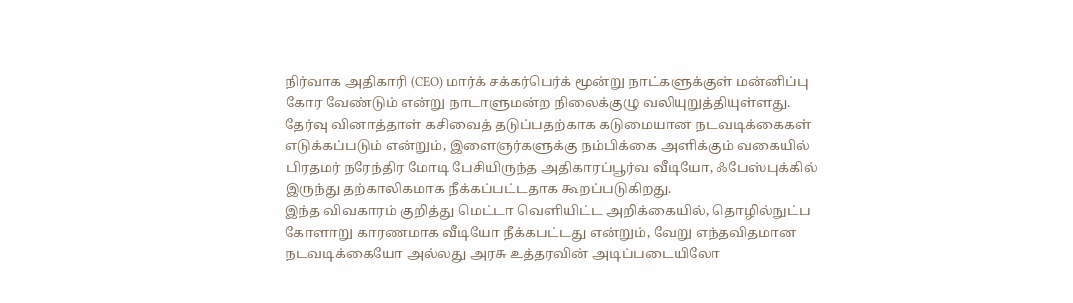நிர்வாக அதிகாரி (CEO) மார்க் சக்கர்பெர்க் மூன்று நாட்களுக்குள் மன்னிப்பு கோர வேண்டும் என்று நாடாளுமன்ற நிலைக்குழு வலியுறுத்தியுள்ளது.
தேர்வு வினாத்தாள் கசிவைத் தடுப்பதற்காக கடுமையான நடவடிக்கைகள் எடுக்கப்படும் என்றும், இளைஞர்களுக்கு நம்பிக்கை அளிக்கும் வகையில் பிரதமர் நரேந்திர மோடி பேசியிருந்த அதிகாரப்பூர்வ வீடியோ, ஃபேஸ்புக்கில் இருந்து தற்காலிகமாக நீக்கப்பட்டதாக கூறப்படுகிறது.
இந்த விவகாரம் குறித்து மெட்டா வெளியிட்ட அறிக்கையில், தொழில்நுட்ப கோளாறு காரணமாக வீடியோ நீக்கபட்டது என்றும், வேறு எந்தவிதமான நடவடிக்கையோ அல்லது அரசு உத்தரவின் அடிப்படையிலோ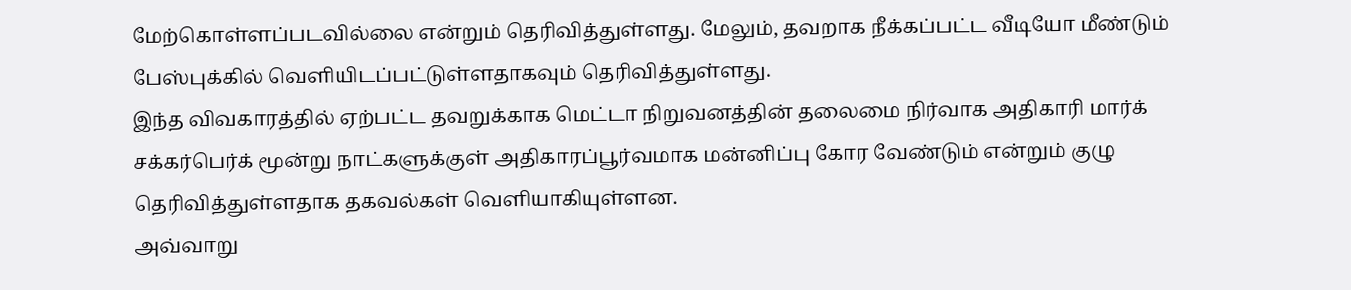மேற்கொள்ளப்படவில்லை என்றும் தெரிவித்துள்ளது. மேலும், தவறாக நீக்கப்பட்ட வீடியோ மீண்டும் பேஸ்புக்கில் வெளியிடப்பட்டுள்ளதாகவும் தெரிவித்துள்ளது.
இந்த விவகாரத்தில் ஏற்பட்ட தவறுக்காக மெட்டா நிறுவனத்தின் தலைமை நிர்வாக அதிகாரி மார்க் சக்கர்பெர்க் மூன்று நாட்களுக்குள் அதிகாரப்பூர்வமாக மன்னிப்பு கோர வேண்டும் என்றும் குழு தெரிவித்துள்ளதாக தகவல்கள் வெளியாகியுள்ளன.
அவ்வாறு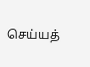செய்யத்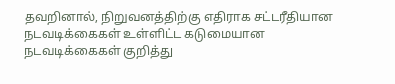தவறினால், நிறுவனத்திற்கு எதிராக சட்டரீதியான நடவடிக்கைகள் உள்ளிட்ட கடுமையான நடவடிக்கைகள் குறித்து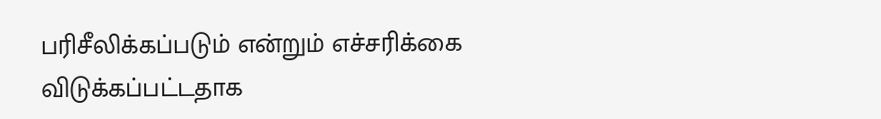பரிசீலிக்கப்படும் என்றும் எச்சரிக்கை விடுக்கப்பட்டதாக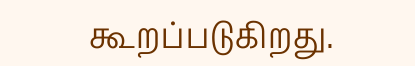கூறப்படுகிறது.